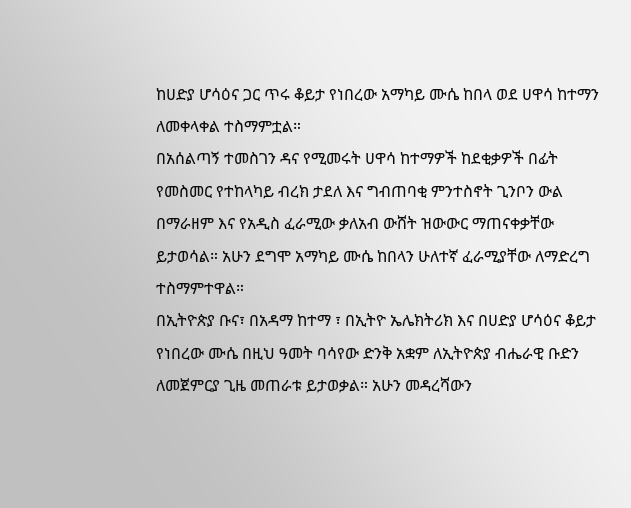ከሀድያ ሆሳዕና ጋር ጥሩ ቆይታ የነበረው አማካይ ሙሴ ከበላ ወደ ሀዋሳ ከተማን ለመቀላቀል ተስማምቷል።
በአሰልጣኝ ተመስገን ዳና የሚመሩት ሀዋሳ ከተማዎች ከደቂቃዎች በፊት የመስመር የተከላካይ ብረክ ታደለ እና ግብጠባቂ ምንተስኖት ጊንቦን ውል በማራዘም እና የአዲስ ፈራሚው ቃለአብ ውሸት ዝውውር ማጠናቀቃቸው ይታወሳል። አሁን ደግሞ አማካይ ሙሴ ከበላን ሁለተኛ ፈራሚያቸው ለማድረግ ተስማምተዋል።
በኢትዮጵያ ቡና፣ በአዳማ ከተማ ፣ በኢትዮ ኤሌክትሪክ እና በሀድያ ሆሳዕና ቆይታ የነበረው ሙሴ በዚህ ዓመት ባሳየው ድንቅ አቋም ለኢትዮጵያ ብሔራዊ ቡድን ለመጀምርያ ጊዜ መጠራቱ ይታወቃል። አሁን መዳረሻውን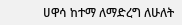ሀዋሳ ከተማ ለማድረግ ለሁለት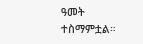ዓመት ተስማምቷል።